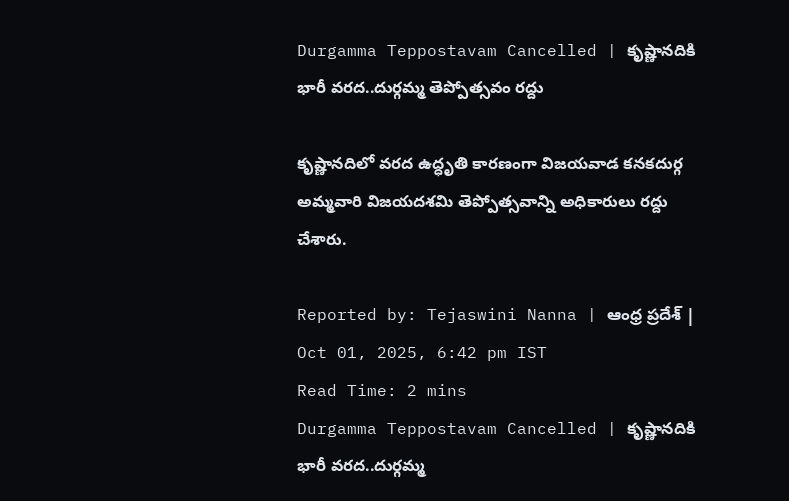Durgamma Teppostavam Cancelled | కృష్ణానదికి భారీ వరద..దుర్గమ్మ తెప్పోత్సవం రద్దు

కృష్ణానదిలో వరద ఉద్ధృతి కారణంగా విజయవాడ కనకదుర్గ అమ్మవారి విజయదశమి తెప్పోత్సవాన్ని అధికారులు రద్దు చేశారు.

Reported by: Tejaswini Nanna | ఆంధ్ర ప్రదేశ్ | Oct 01, 2025, 6:42 pm IST
Read Time: 2 mins
Durgamma Teppostavam Cancelled | కృష్ణానదికి భారీ వరద..దుర్గమ్మ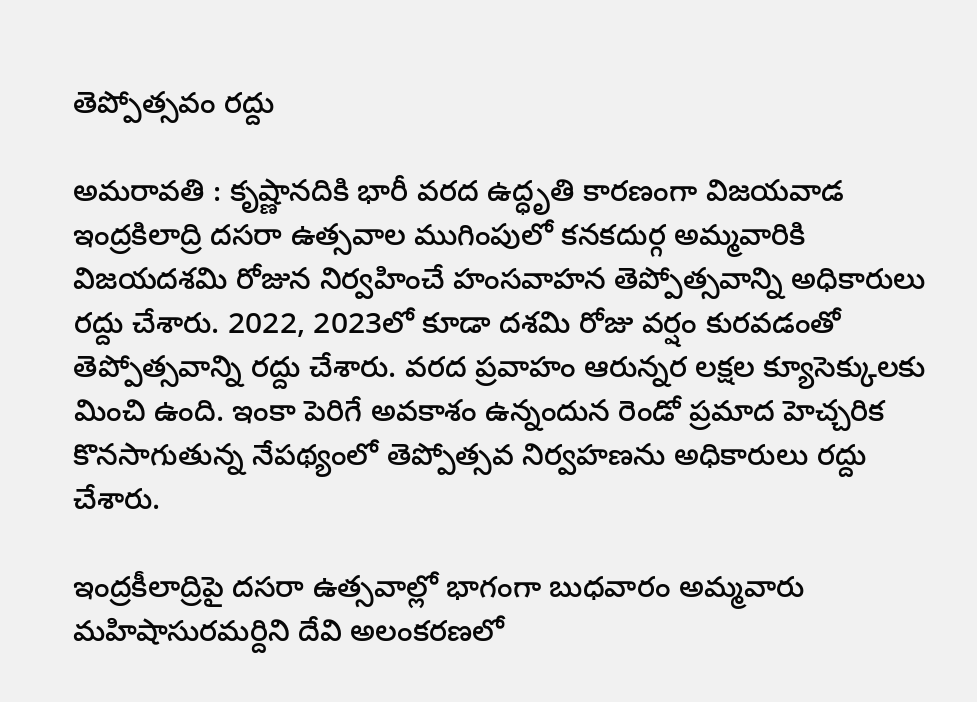తెప్పోత్సవం రద్దు

అమరావతి : కృష్ణానదికి భారీ వరద ఉద్ధృతి కారణంగా విజయవాడ ఇంద్రకిలాద్రి దసరా ఉత్సవాల ముగింపులో కనకదుర్గ అమ్మవారికి విజయదశమి రోజున నిర్వహించే హంసవాహన తెప్పోత్సవాన్ని అధికారులు రద్దు చేశారు. 2022, 2023లో కూడా దశమి రోజు వర్షం కురవడంతో తెప్పోత్సవాన్ని రద్దు చేశారు. వరద ప్రవాహం ఆరున్నర లక్షల క్యూసెక్కులకు మించి ఉంది. ఇంకా పెరిగే అవకాశం ఉన్నందున రెండో ప్రమాద హెచ్చరిక కొనసాగుతున్న నేపథ్యంలో తెప్పోత్సవ నిర్వహణను అధికారులు రద్దు చేశారు.

ఇంద్రకీలాద్రిపై దసరా ఉత్సవాల్లో భాగంగా బుధవారం అమ్మవారు మహిషాసురమర్దిని దేవి అలంకరణలో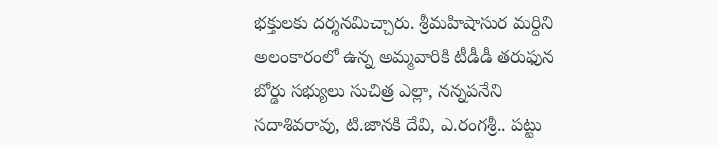భక్తులకు దర్శనమిచ్చారు. శ్రీమహిషాసుర మర్దిని అలంకారంలో ఉన్న అమ్మవారికి టీడీడీ తరుఫున బోర్డు సభ్యులు సుచిత్ర ఎల్లా, నన్నపనేని సదాశివరావు, టి.జానకి దేవి, ఎ.రంగశ్రీ.. పట్టు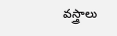వస్త్రాలు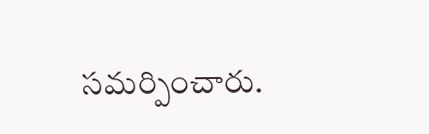సమర్పించారు.